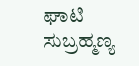ಘಾಟಿ ಸುಬ್ರಹ್ಮಣ್ಯ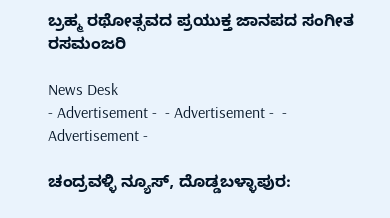ಬ್ರಹ್ಮ ರಥೋತ್ಸವದ ಪ್ರಯುಕ್ತ ಜಾನಪದ ಸಂಗೀತ ರಸಮಂಜರಿ

News Desk
- Advertisement -  - Advertisement -  - Advertisement -

ಚಂದ್ರವಳ್ಳಿ ನ್ಯೂಸ್, ದೊಡ್ಡಬಳ್ಳಾಪುರ: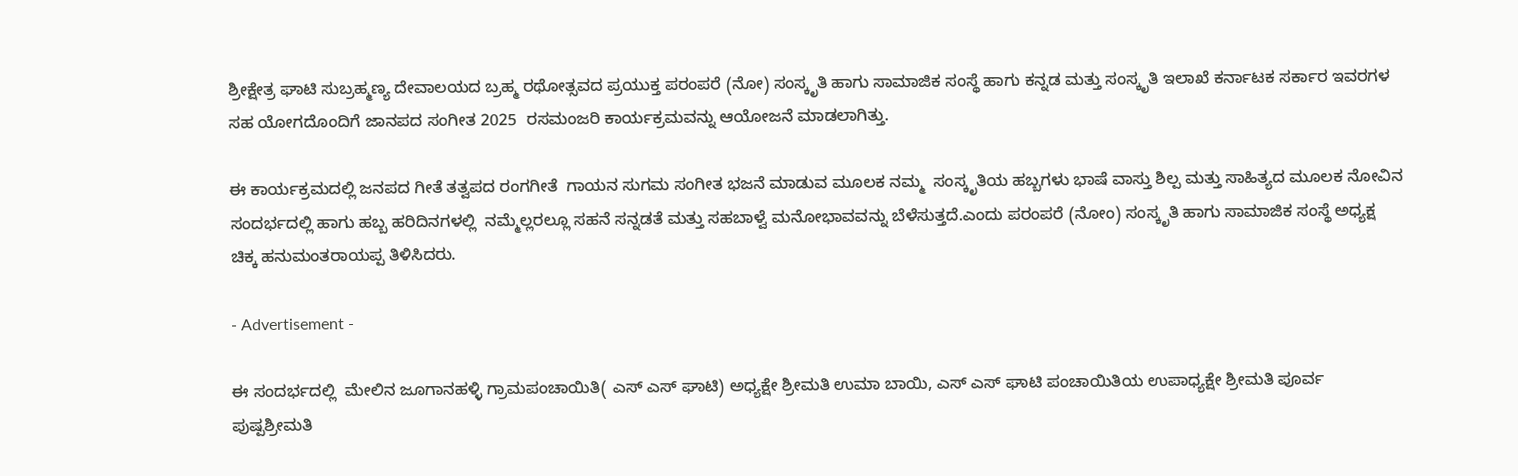ಶ್ರೀಕ್ಷೇತ್ರ ಘಾಟಿ ಸುಬ್ರಹ್ಮಣ್ಯ ದೇವಾಲಯದ ಬ್ರಹ್ಮ ರಥೋತ್ಸವದ ಪ್ರಯುಕ್ತ ಪರಂಪರೆ (ನೋ) ಸಂಸ್ಕೃತಿ ಹಾಗು ಸಾಮಾಜಿಕ ಸಂಸ್ಥೆ ಹಾಗು ಕನ್ನಡ ಮತ್ತು ಸಂಸ್ಕೃತಿ ಇಲಾಖೆ ಕರ್ನಾಟಕ ಸರ್ಕಾರ ಇವರಗಳ ಸಹ ಯೋಗದೊಂದಿಗೆ ಜಾನಪದ ಸಂಗೀತ 2025  ರಸಮಂಜರಿ ಕಾರ್ಯಕ್ರಮವನ್ನು ಆಯೋಜನೆ ಮಾಡಲಾಗಿತ್ತು.

ಈ ಕಾರ್ಯಕ್ರಮದಲ್ಲಿ ಜನಪದ ಗೀತೆ ತತ್ವಪದ ರಂಗಗೀತೆ  ಗಾಯನ ಸುಗಮ ಸಂಗೀತ ಭಜನೆ ಮಾಡುವ ಮೂಲಕ ನಮ್ಮ  ಸಂಸ್ಕೃತಿಯ ಹಬ್ಬಗಳು ಭಾಷೆ ವಾಸ್ತು ಶಿಲ್ಪ ಮತ್ತು ಸಾಹಿತ್ಯದ ಮೂಲಕ ನೋವಿನ ಸಂದರ್ಭದಲ್ಲಿ ಹಾಗು ಹಬ್ಬ ಹರಿದಿನಗಳಲ್ಲಿ  ನಮ್ಮೆಲ್ಲರಲ್ಲೂ ಸಹನೆ ಸನ್ನಡತೆ ಮತ್ತು ಸಹಬಾಳ್ವೆ ಮನೋಭಾವವನ್ನು ಬೆಳೆಸುತ್ತದೆ.ಎಂದು ಪರಂಪರೆ (ನೋಂ) ಸಂಸ್ಕೃತಿ ಹಾಗು ಸಾಮಾಜಿಕ ಸಂಸ್ಥೆ ಅಧ್ಯಕ್ಷ ಚಿಕ್ಕ ಹನುಮಂತರಾಯಪ್ಪ ತಿಳಿಸಿದರು.

- Advertisement -

ಈ ಸಂದರ್ಭದಲ್ಲಿ  ಮೇಲಿನ ಜೂಗಾನಹಳ್ಳಿ ಗ್ರಾಮಪಂಚಾಯಿತಿ( ಎಸ್ ಎಸ್ ಘಾಟಿ) ಅಧ್ಯಕ್ಷೇ ಶ್ರೀಮತಿ ಉಮಾ ಬಾಯಿ, ಎಸ್ ಎಸ್ ಘಾಟಿ ಪಂಚಾಯಿತಿಯ ಉಪಾಧ್ಯಕ್ಷೇ ಶ್ರೀಮತಿ ಪೂರ್ವ ಪುಷ್ಪಶ್ರೀಮತಿ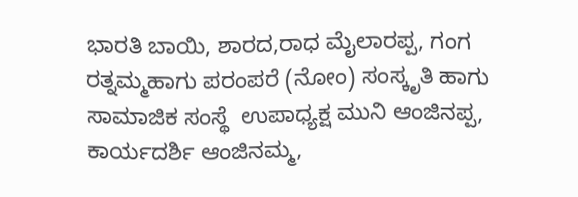ಭಾರತಿ ಬಾಯಿ, ಶಾರದ,ರಾಧ ಮೈಲಾರಪ್ಪ, ಗಂಗ ರತ್ನಮ್ಮಹಾಗು ಪರಂಪರೆ (ನೋಂ) ಸಂಸ್ಕೃತಿ ಹಾಗು ಸಾಮಾಜಿಕ ಸಂಸ್ಥೆ  ಉಪಾಧ್ಯಕ್ಷ ಮುನಿ ಆಂಜಿನಪ್ಪ, ಕಾರ್ಯದರ್ಶಿ ಆಂಜಿನಮ್ಮ,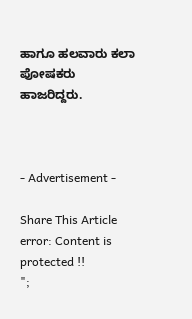ಹಾಗೂ ಹಲವಾರು ಕಲಾ ಪೋಷಕರು ಹಾಜರಿದ್ದರು.



- Advertisement -

Share This Article
error: Content is protected !!
";